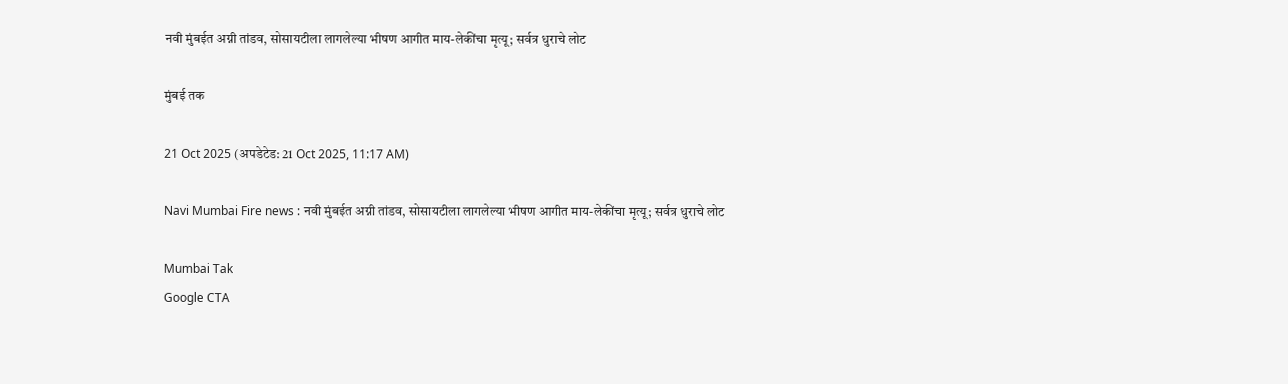नवी मुंबईत अग्नी तांडव, सोसायटीला लागलेल्या भीषण आगीत माय-लेकींचा मृत्यू; सर्वत्र धुराचे लोट

मुंबई तक

21 Oct 2025 (अपडेटेड: 21 Oct 2025, 11:17 AM)

Navi Mumbai Fire news : नवी मुंबईत अग्नी तांडव, सोसायटीला लागलेल्या भीषण आगीत माय-लेकींचा मृत्यू; सर्वत्र धुराचे लोट

Mumbai Tak
Google CTA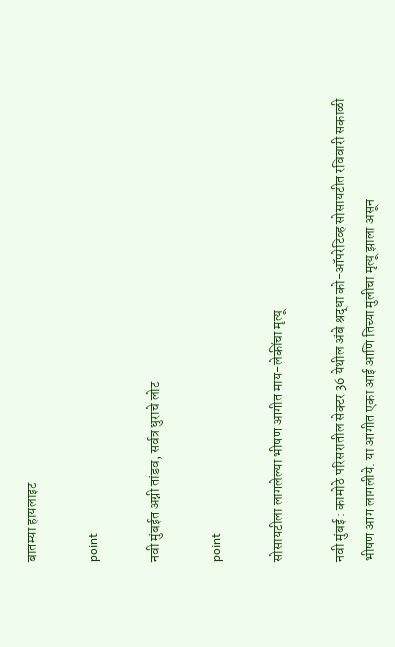बातम्या हायलाइट

point

नवी मुंबईत अग्नी तांडव, सर्वत्र धुराचे लोट

point

सोसायटीला लागलेल्या भीषण आगीत माय-लेकींचा मृत्यू

नवी मुंबई : कामोठे परिसरातील सेक्टर 36 येथील अंबे श्रद्धा को-ऑपरेटिव्ह सोसायटीत रविवारी सकाळी भीषण आग लागलीये. या आगीत एका आई आणि तिच्या मुलीचा मृत्यू झाला असून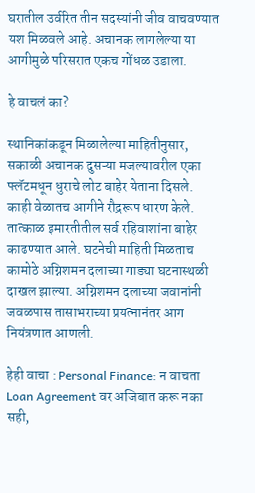घरातील उर्वरित तीन सदस्यांनी जीव वाचवण्यात यश मिळवले आहे. अचानक लागलेल्या या आगीमुळे परिसरात एकच गोंधळ उडाला.

हे वाचलं का?

स्थानिकांकडून मिळालेल्या माहितीनुसार, सकाळी अचानक दुसऱ्या मजल्यावरील एका फ्लॅटमधून धुराचे लोट बाहेर येताना दिसले. काही वेळातच आगीने रौद्ररूप धारण केले. तात्काळ इमारतीतील सर्व रहिवाशांना बाहेर काढण्यात आले. घटनेची माहिती मिळताच कामोठे अग्निशमन दलाच्या गाड्या घटनास्थळी दाखल झाल्या. अग्निशमन दलाच्या जवानांनी जवळपास तासाभराच्या प्रयत्नानंतर आग नियंत्रणात आणली.

हेही वाचा : Personal Finance: न वाचता Loan Agreement वर अजिबात करू नका सही,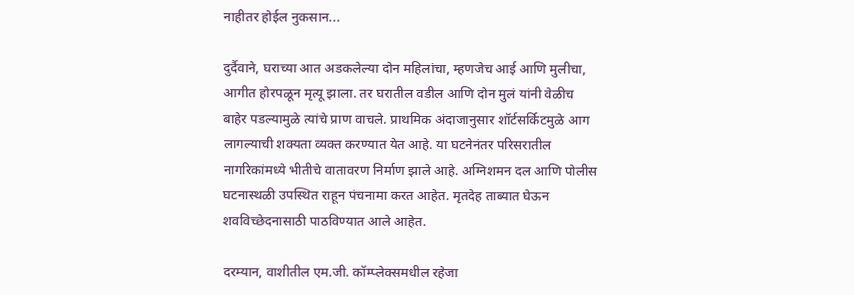नाहीतर होईल नुकसान...

दुर्दैवाने, घराच्या आत अडकलेल्या दोन महिलांचा, म्हणजेच आई आणि मुलीचा, आगीत होरपळून मृत्यू झाला. तर घरातील वडील आणि दोन मुलं यांनी वेळीच बाहेर पडल्यामुळे त्यांचे प्राण वाचले. प्राथमिक अंदाजानुसार शॉर्टसर्किटमुळे आग लागल्याची शक्यता व्यक्त करण्यात येत आहे. या घटनेनंतर परिसरातील नागरिकांमध्ये भीतीचे वातावरण निर्माण झाले आहे. अग्निशमन दल आणि पोलीस घटनास्थळी उपस्थित राहून पंचनामा करत आहेत. मृतदेह ताब्यात घेऊन शवविच्छेदनासाठी पाठविण्यात आले आहेत.

दरम्यान, वाशीतील एम.जी. कॉम्प्लेक्समधील रहेजा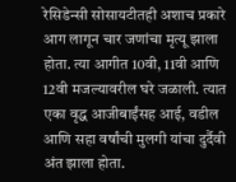रेसिडेन्सी सोसायटीतही अशाच प्रकारे आग लागून चार जणांचा मृत्यू झाला होता. त्या आगीत 10वी, 11वी आणि 12वी मजल्यावरील घरे जळाली. त्यात एका वृद्ध आजीबाईंसह आई, वडील आणि सहा वर्षांची मुलगी यांचा दुर्दैवी अंत झाला होता.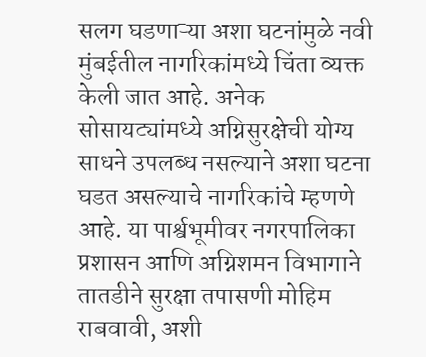सलग घडणाऱ्या अशा घटनांमुळे नवी मुंबईतील नागरिकांमध्ये चिंता व्यक्त केली जात आहे. अनेक सोसायट्यांमध्ये अग्निसुरक्षेची योग्य साधने उपलब्ध नसल्याने अशा घटना घडत असल्याचे नागरिकांचे म्हणणे आहे. या पार्श्वभूमीवर नगरपालिका प्रशासन आणि अग्निशमन विभागाने तातडीने सुरक्षा तपासणी मोहिम राबवावी, अशी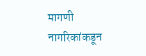मागणी नागरिकांकडून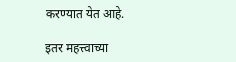करण्यात येत आहे.

इतर महत्त्वाच्या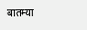बातम्या